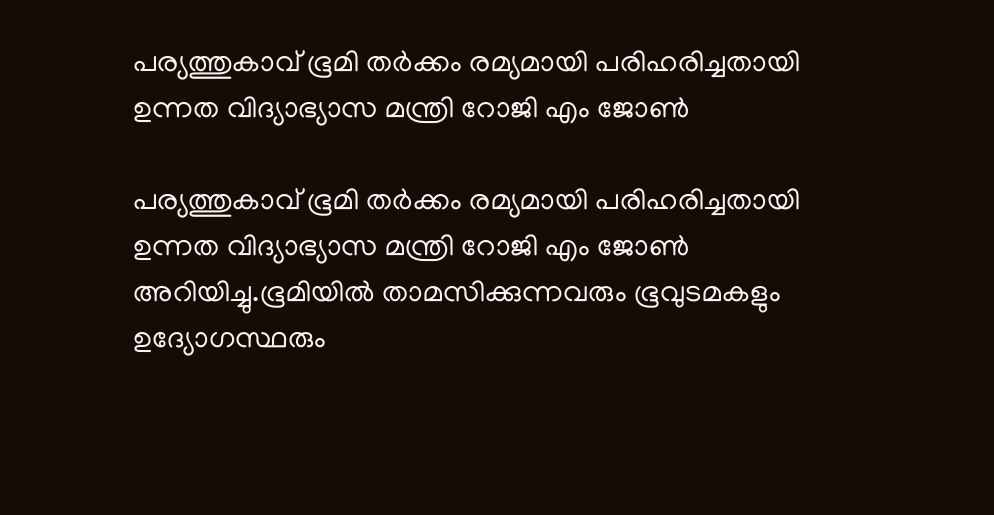പര്യത്തുകാവ് ഭൂമി തർക്കം രമ്യമായി പരിഹരിച്ചതായി ഉന്നത വിദ്യാഭ്യാസ മന്ത്രി റോജി എം ജോൺ

പര്യത്തുകാവ് ഭൂമി തർക്കം രമ്യമായി പരിഹരിച്ചതായി ഉന്നത വിദ്യാഭ്യാസ മന്ത്രി റോജി എം ജോൺ അറിയിച്ചു.ഭൂമിയിൽ താമസിക്കുന്നവരും ഭൂവുടമകളും ഉദ്യോഗസ്ഥരും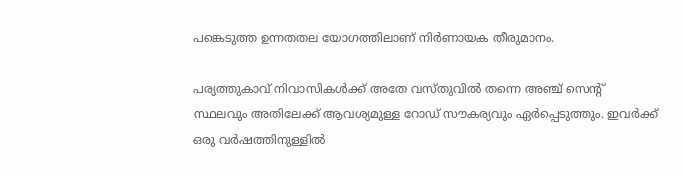പങ്കെടുത്ത ഉന്നതതല യോഗത്തിലാണ് നിർണായക തീരുമാനം.

പര്യത്തുകാവ് നിവാസികൾക്ക് അതേ വസ്തുവിൽ തന്നെ അഞ്ച് സെന്റ് സ്ഥലവും അതിലേക്ക് ആവശ്യമുള്ള റോഡ് സൗകര്യവും ഏർപ്പെടുത്തും. ഇവർക്ക് ഒരു വർഷത്തിനുള്ളിൽ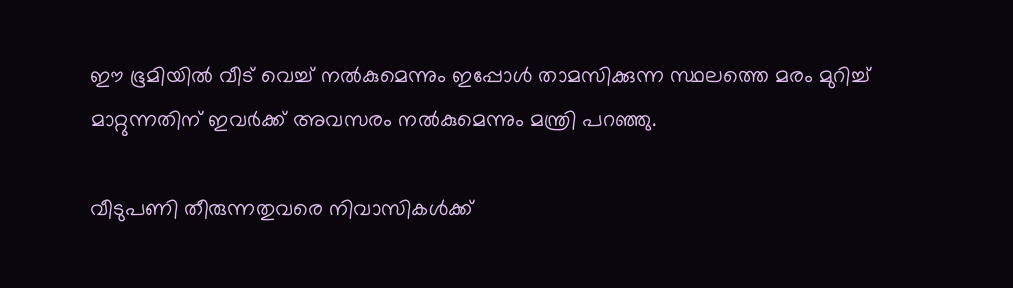ഈ ഭൂമിയിൽ വീട് വെച്ച് നൽകുമെന്നും ഇപ്പോൾ താമസിക്കുന്ന സ്ഥലത്തെ മരം മുറിച്ച് മാറ്റുന്നതിന് ഇവർക്ക് അവസരം നൽകുമെന്നും മന്ത്രി പറഞ്ഞു.

വീടുപണി തീരുന്നതുവരെ നിവാസികൾക്ക്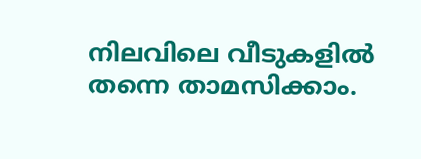നിലവിലെ വീടുകളിൽ തന്നെ താമസിക്കാം.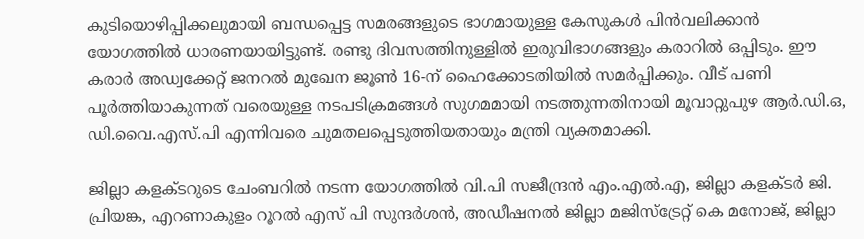കുടിയൊഴിപ്പിക്കലുമായി ബന്ധപ്പെട്ട സമരങ്ങളുടെ ഭാഗമായുള്ള കേസുകൾ പിൻവലിക്കാൻ യോഗത്തിൽ ധാരണയായിട്ടുണ്ട്. രണ്ടു ദിവസത്തിനുള്ളിൽ ഇരുവിഭാഗങ്ങളും കരാറിൽ ഒപ്പിടും. ഈ കരാർ അഡ്വക്കേറ്റ് ജനറൽ മുഖേന ജൂൺ 16-ന് ഹൈക്കോടതിയിൽ സമർപ്പിക്കും. വീട് പണി പൂർത്തിയാകുന്നത് വരെയുള്ള നടപടിക്രമങ്ങൾ സുഗമമായി നടത്തുന്നതിനായി മൂവാറ്റുപുഴ ആർ.ഡി.ഒ, ഡി.വൈ.എസ്.പി എന്നിവരെ ചുമതലപ്പെടുത്തിയതായും മന്ത്രി വ്യക്തമാക്കി.

ജില്ലാ കളക്ടറുടെ ചേംബറിൽ നടന്ന യോഗത്തിൽ വി.പി സജീന്ദ്രൻ എം.എൽ.എ, ജില്ലാ കളക്ടർ ജി. പ്രിയങ്ക, എറണാകുളം റൂറൽ എസ് പി സുന്ദർശൻ, അഡീഷനൽ ജില്ലാ മജിസ്ട്രേറ്റ് കെ മനോജ്, ജില്ലാ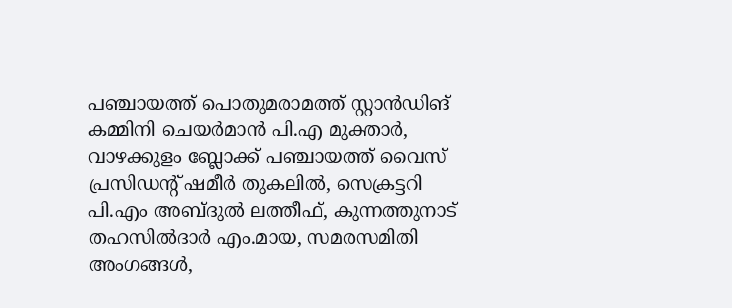പഞ്ചായത്ത് പൊതുമരാമത്ത് സ്റ്റാൻഡിങ് കമ്മിനി ചെയർമാൻ പി.എ മുക്താർ, വാഴക്കുളം ബ്ലോക്ക് പഞ്ചായത്ത് വൈസ് പ്രസിഡന്റ് ഷമീർ തുകലിൽ, സെക്രട്ടറി പി.എം അബ്ദുൽ ലത്തീഫ്, കുന്നത്തുനാട് തഹസിൽദാർ എം.മായ, സമരസമിതി അംഗങ്ങൾ,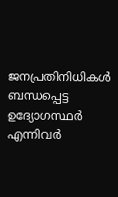ജനപ്രതിനിധികൾ ബന്ധപ്പെട്ട ഉദ്യോഗസ്ഥർ എന്നിവർ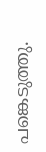പങ്കെടുത്തു.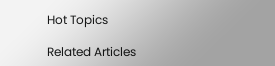Hot Topics

Related Articles